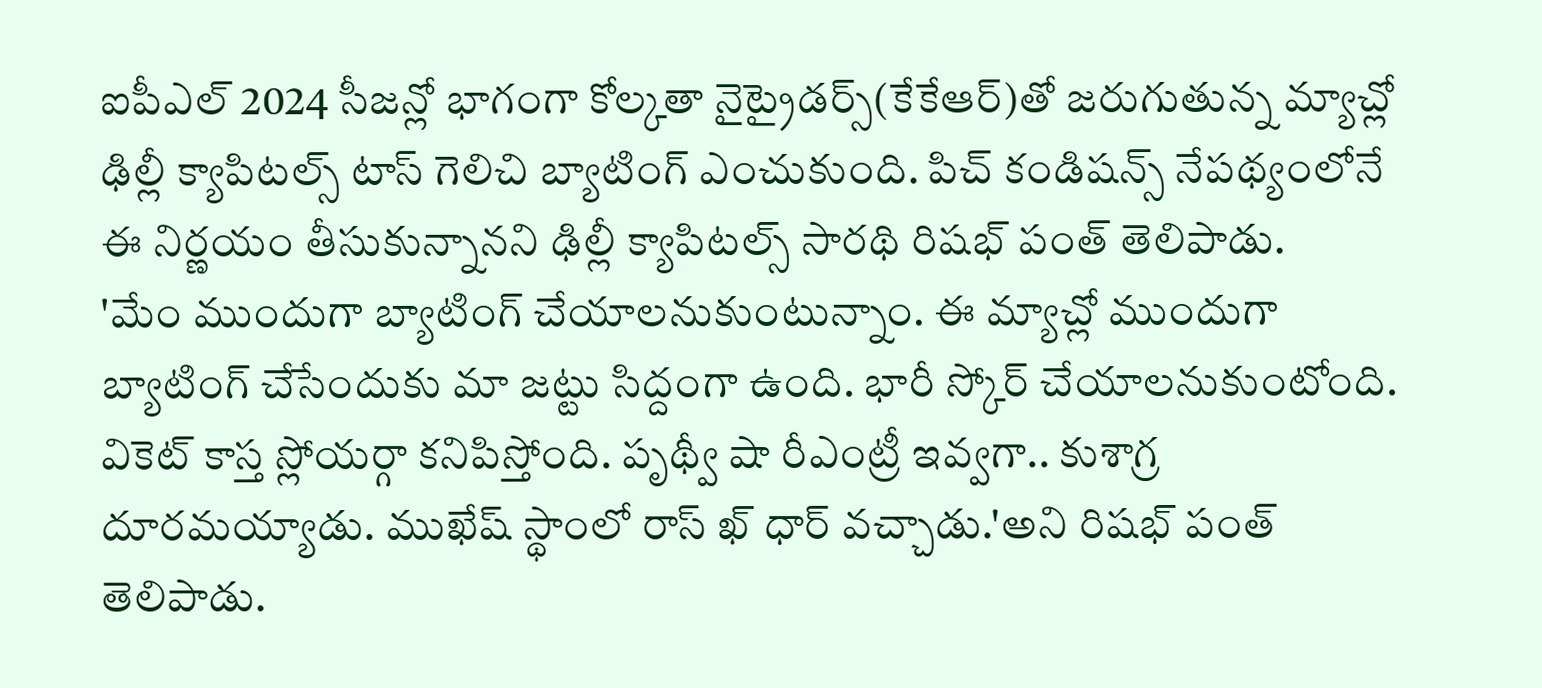ఐపీఎల్ 2024 సీజన్లో భాగంగా కోల్కతా నైట్రైడర్స్(కేకేఆర్)తో జరుగుతున్న మ్యాచ్లో ఢిల్లీ క్యాపిటల్స్ టాస్ గెలిచి బ్యాటింగ్ ఎంచుకుంది. పిచ్ కండిషన్స్ నేపథ్యంలోనే ఈ నిర్ణయం తీసుకున్నానని ఢిల్లీ క్యాపిటల్స్ సారథి రిషభ్ పంత్ తెలిపాడు.
'మేం ముందుగా బ్యాటింగ్ చేయాలనుకుంటున్నాం. ఈ మ్యాచ్లో ముందుగా బ్యాటింగ్ చేసేందుకు మా జట్టు సిద్దంగా ఉంది. భారీ స్కోర్ చేయాలనుకుంటోంది. వికెట్ కాస్త స్లోయర్గా కనిపిస్తోంది. పృథ్వీ షా రీఎంట్రీ ఇవ్వగా.. కుశాగ్ర దూరమయ్యాడు. ముఖేష్ స్థాంలో రాస్ ఖ్ ధార్ వచ్చాడు.'అని రిషభ్ పంత్ తెలిపాడు.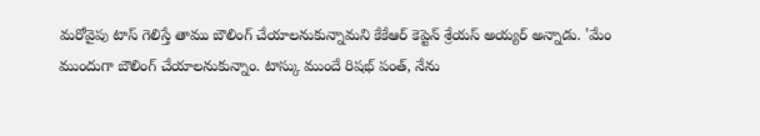మరోవైపు టాస్ గెలిస్తే తాము బౌలింగ్ చేయాలనుకున్నామని కేకేఆర్ కెప్టెన్ శ్రేయస్ అయ్యర్ అన్నాడు. 'మేం ముందుగా బౌలింగ్ చేయాలనుకున్నాం. టాస్కు ముందే రిషభ్ పంత్, నేను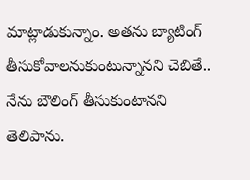మాట్లాడుకున్నాం. అతను బ్యాటింగ్ తీసుకోవాలనుకుంటున్నానని చెబితే.. నేను బౌలింగ్ తీసుకుంటానని తెలిపాను.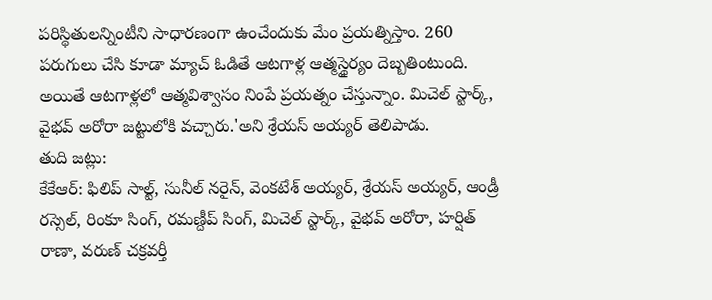పరిస్థితులన్నింటీని సాధారణంగా ఉంచేందుకు మేం ప్రయత్నిస్తాం. 260 పరుగులు చేసి కూడా మ్యాచ్ ఓడితే ఆటగాళ్ల ఆత్మస్థైర్యం దెబ్బతింటుంది. అయితే ఆటగాళ్లలో ఆత్మవిశ్వాసం నింపే ప్రయత్నం చేస్తున్నాం. మిచెల్ స్టార్క్, వైభవ్ అరోరా జట్టులోకి వచ్చారు.'అని శ్రేయస్ అయ్యర్ తెలిపాడు.
తుది జట్లు:
కేకేఆర్: ఫిలిప్ సాల్ట్, సునీల్ నరైన్, వెంకటేశ్ అయ్యర్, శ్రేయస్ అయ్యర్, ఆండ్రీ రస్సెల్, రింకూ సింగ్, రమణ్దీప్ సింగ్, మిచెల్ స్టార్క్, వైభవ్ అరోరా, హర్షిత్ రాణా, వరుణ్ చక్రవర్తీ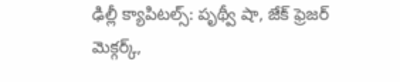ఢిల్లీ క్యాపిటల్స్: పృథ్వీ షా, జేక్ ఫ్రెజర్ మెక్గర్క్,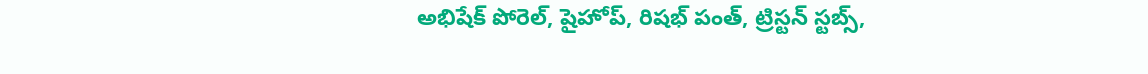అభిషేక్ పోరెల్, షైహోప్, రిషభ్ పంత్, ట్రిస్టన్ స్టబ్స్,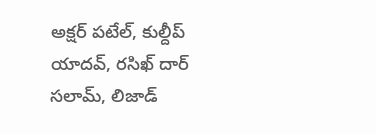అక్షర్ పటేల్, కుల్దీప్ యాదవ్, రసిఖ్ దార్ సలామ్, లిజాడ్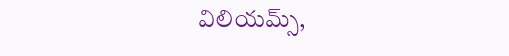విలియమ్స్,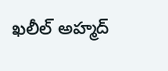ఖలీల్ అహ్మద్